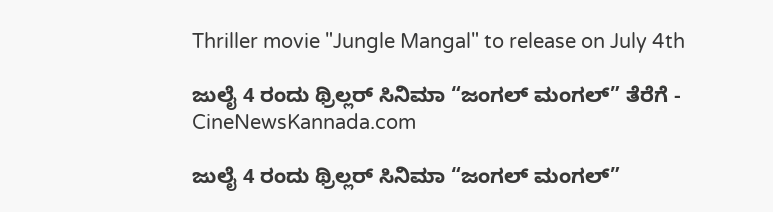Thriller movie "Jungle Mangal" to release on July 4th

ಜುಲೈ 4 ರಂದು ಥ್ರಿಲ್ಲರ್ ಸಿನಿಮಾ “ಜಂಗಲ್ ಮಂಗಲ್” ತೆರೆಗೆ - CineNewsKannada.com

ಜುಲೈ 4 ರಂದು ಥ್ರಿಲ್ಲರ್ ಸಿನಿಮಾ “ಜಂಗಲ್ ಮಂಗಲ್”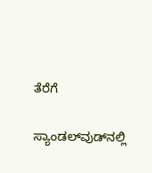ತೆರೆಗೆ

ಸ್ಯಾಂಡಲ್‍ವುಡ್‍ನಲ್ಲಿ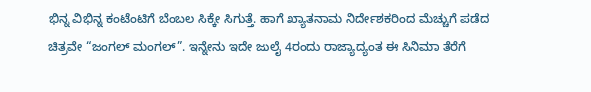ಭಿನ್ನ ವಿಭಿನ್ನ ಕಂಟೆಂಟಿಗೆ ಬೆಂಬಲ ಸಿಕ್ಕೇ ಸಿಗುತ್ತೆ. ಹಾಗೆ ಖ್ಯಾತನಾಮ ನಿರ್ದೇಶಕರಿಂದ ಮೆಚ್ಚುಗೆ ಪಡೆದ ಚಿತ್ರವೇ “ಜಂಗಲ್ ಮಂಗಲ್”. ಇನ್ನೇನು ಇದೇ ಜುಲೈ 4ರಂದು ರಾಜ್ಯಾದ್ಯಂತ ಈ ಸಿನಿಮಾ ತೆರೆಗೆ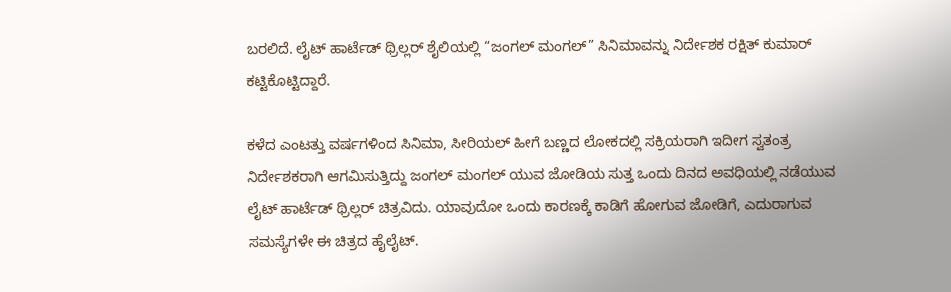ಬರಲಿದೆ. ಲೈಟ್ ಹಾರ್ಟೆಡ್ ಥ್ರಿಲ್ಲರ್ ಶೈಲಿಯಲ್ಲಿ “ಜಂಗಲ್ ಮಂಗಲ್” ಸಿನಿಮಾವನ್ನು ನಿರ್ದೇಶಕ ರಕ್ಷಿತ್ ಕುಮಾರ್ ಕಟ್ಟಿಕೊಟ್ಟಿದ್ದಾರೆ.

ಕಳೆದ ಎಂಟತ್ತು ವರ್ಷಗಳಿಂದ ಸಿನಿಮಾ, ಸೀರಿಯಲ್ ಹೀಗೆ ಬಣ್ಣದ ಲೋಕದಲ್ಲಿ ಸಕ್ರಿಯರಾಗಿ ಇದೀಗ ಸ್ವತಂತ್ರ ನಿರ್ದೇಶಕರಾಗಿ ಆಗಮಿಸುತ್ತಿದ್ದು ಜಂಗಲ್ ಮಂಗಲ್ ಯುವ ಜೋಡಿಯ ಸುತ್ತ ಒಂದು ದಿನದ ಅವಧಿಯಲ್ಲಿ ನಡೆಯುವ ಲೈಟ್ ಹಾರ್ಟೆಡ್ ಥ್ರಿಲ್ಲರ್ ಚಿತ್ರವಿದು. ಯಾವುದೋ ಒಂದು ಕಾರಣಕ್ಕೆ ಕಾಡಿಗೆ ಹೋಗುವ ಜೋಡಿಗೆ, ಎದುರಾಗುವ ಸಮಸ್ಯೆಗಳೇ ಈ ಚಿತ್ರದ ಹೈಲೈಟ್.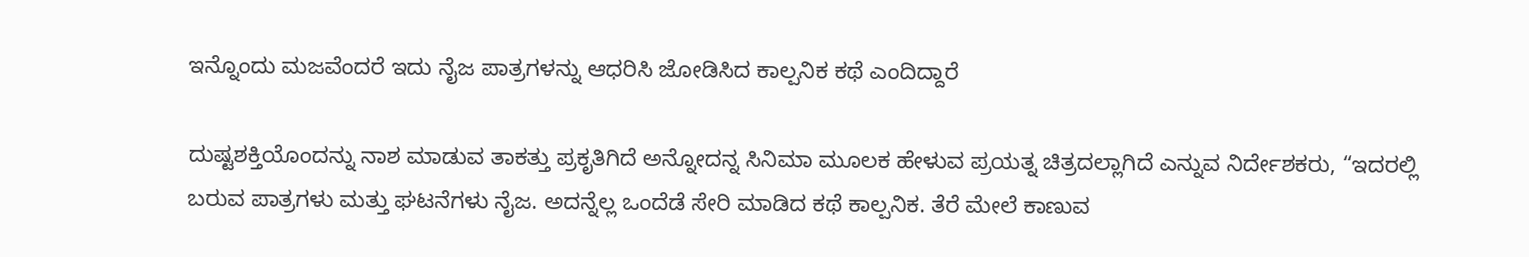ಇನ್ನೊಂದು ಮಜವೆಂದರೆ ಇದು ನೈಜ ಪಾತ್ರಗಳನ್ನು ಆಧರಿಸಿ ಜೋಡಿಸಿದ ಕಾಲ್ಪನಿಕ ಕಥೆ ಎಂದಿದ್ದಾರೆ

ದುಷ್ಟಶಕ್ತಿಯೊಂದನ್ನು ನಾಶ ಮಾಡುವ ತಾಕತ್ತು ಪ್ರಕೃತಿಗಿದೆ ಅನ್ನೋದನ್ನ ಸಿನಿಮಾ ಮೂಲಕ ಹೇಳುವ ಪ್ರಯತ್ನ ಚಿತ್ರದಲ್ಲಾಗಿದೆ ಎನ್ನುವ ನಿರ್ದೇಶಕರು, “ಇದರಲ್ಲಿ ಬರುವ ಪಾತ್ರಗಳು ಮತ್ತು ಘಟನೆಗಳು ನೈಜ. ಅದನ್ನೆಲ್ಲ ಒಂದೆಡೆ ಸೇರಿ ಮಾಡಿದ ಕಥೆ ಕಾಲ್ಪನಿಕ. ತೆರೆ ಮೇಲೆ ಕಾಣುವ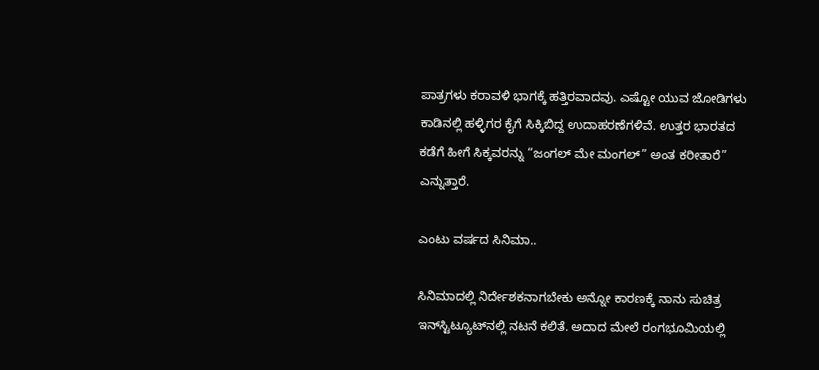ಪಾತ್ರಗಳು ಕರಾವಳಿ ಭಾಗಕ್ಕೆ ಹತ್ತಿರವಾದವು. ಎಷ್ಟೋ ಯುವ ಜೋಡಿಗಳು ಕಾಡಿನಲ್ಲಿ ಹಳ್ಳಿಗರ ಕೈಗೆ ಸಿಕ್ಕಿಬಿದ್ದ ಉದಾಹರಣೆಗಳಿವೆ. ಉತ್ತರ ಭಾರತದ ಕಡೆಗೆ ಹೀಗೆ ಸಿಕ್ಕವರನ್ನು “ಜಂಗಲ್ ಮೇ ಮಂಗಲ್” ಅಂತ ಕರೀತಾರೆ” ಎನ್ನುತ್ತಾರೆ.

ಎಂಟು ವರ್ಷದ ಸಿನಿಮಾ..

ಸಿನಿಮಾದಲ್ಲಿ ನಿರ್ದೇಶಕನಾಗಬೇಕು ಅನ್ನೋ ಕಾರಣಕ್ಕೆ ನಾನು ಸುಚಿತ್ರ ಇನ್‍ಸ್ಟಿಟ್ಯೂಟ್‍ನಲ್ಲಿ ನಟನೆ ಕಲಿತೆ. ಅದಾದ ಮೇಲೆ ರಂಗಭೂಮಿಯಲ್ಲಿ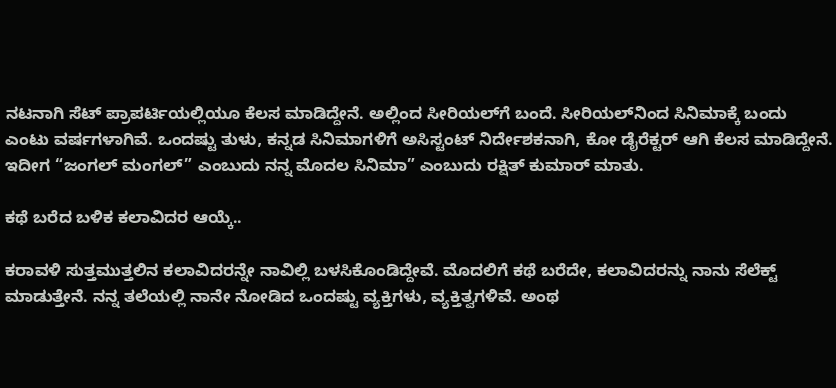ನಟನಾಗಿ ಸೆಟ್ ಪ್ರಾಪರ್ಟಿಯಲ್ಲಿಯೂ ಕೆಲಸ ಮಾಡಿದ್ದೇನೆ. ಅಲ್ಲಿಂದ ಸೀರಿಯಲ್‍ಗೆ ಬಂದೆ. ಸೀರಿಯಲ್‍ನಿಂದ ಸಿನಿಮಾಕ್ಕೆ ಬಂದು ಎಂಟು ವರ್ಷಗಳಾಗಿವೆ. ಒಂದಷ್ಟು ತುಳು, ಕನ್ನಡ ಸಿನಿಮಾಗಳಿಗೆ ಅಸಿಸ್ಟಂಟ್ ನಿರ್ದೇಶಕನಾಗಿ, ಕೋ ಡೈರೆಕ್ಟರ್ ಆಗಿ ಕೆಲಸ ಮಾಡಿದ್ದೇನೆ. ಇದೀಗ “ಜಂಗಲ್ ಮಂಗಲ್” ಎಂಬುದು ನನ್ನ ಮೊದಲ ಸಿನಿಮಾ” ಎಂಬುದು ರಕ್ಷಿತ್ ಕುಮಾರ್ ಮಾತು.

ಕಥೆ ಬರೆದ ಬಳಿಕ ಕಲಾವಿದರ ಆಯ್ಕೆ..

ಕರಾವಳಿ ಸುತ್ತಮುತ್ತಲಿನ ಕಲಾವಿದರನ್ನೇ ನಾವಿಲ್ಲಿ ಬಳಸಿಕೊಂಡಿದ್ದೇವೆ. ಮೊದಲಿಗೆ ಕಥೆ ಬರೆದೇ, ಕಲಾವಿದರನ್ನು ನಾನು ಸೆಲೆಕ್ಟ್ ಮಾಡುತ್ತೇನೆ. ನನ್ನ ತಲೆಯಲ್ಲಿ ನಾನೇ ನೋಡಿದ ಒಂದಷ್ಟು ವ್ಯಕ್ತಿಗಳು, ವ್ಯಕ್ತಿತ್ವಗಳಿವೆ. ಅಂಥ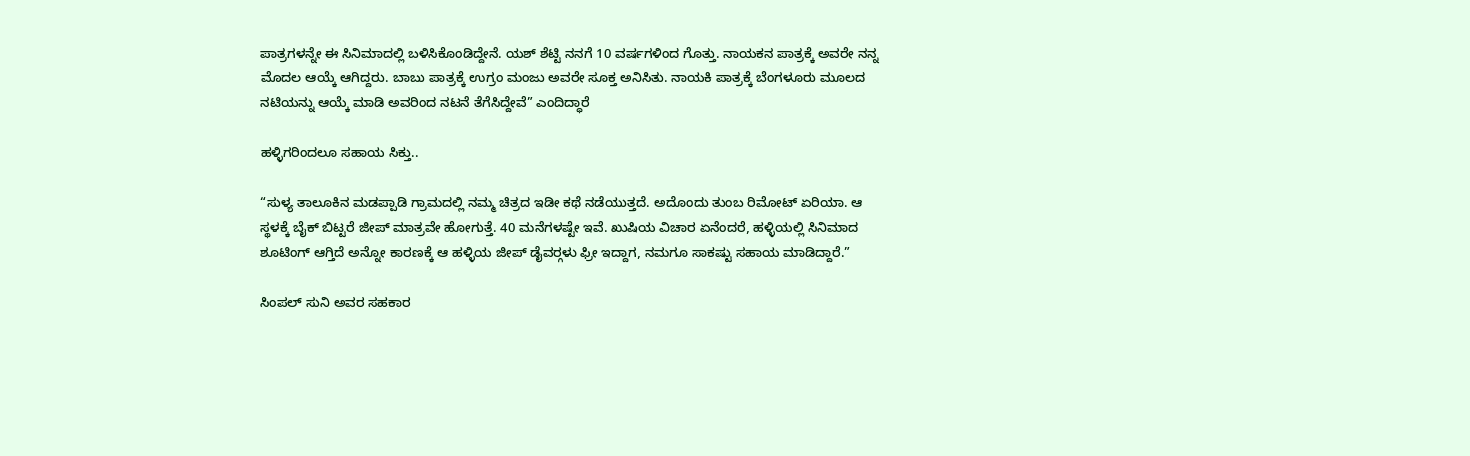ಪಾತ್ರಗಳನ್ನೇ ಈ ಸಿನಿಮಾದಲ್ಲಿ ಬಳಿಸಿಕೊಂಡಿದ್ದೇನೆ. ಯಶ್ ಶೆಟ್ಟಿ ನನಗೆ 10 ವರ್ಷಗಳಿಂದ ಗೊತ್ತು. ನಾಯಕನ ಪಾತ್ರಕ್ಕೆ ಅವರೇ ನನ್ನ ಮೊದಲ ಆಯ್ಕೆ ಆಗಿದ್ದರು. ಬಾಬು ಪಾತ್ರಕ್ಕೆ ಉಗ್ರಂ ಮಂಜು ಅವರೇ ಸೂಕ್ತ ಅನಿಸಿತು. ನಾಯಕಿ ಪಾತ್ರಕ್ಕೆ ಬೆಂಗಳೂರು ಮೂಲದ ನಟಿಯನ್ನು ಆಯ್ಕೆ ಮಾಡಿ ಅವರಿಂದ ನಟನೆ ತೆಗೆಸಿದ್ದೇವೆ” ಎಂದಿದ್ಧಾರೆ

ಹಳ್ಳಿಗರಿಂದಲೂ ಸಹಾಯ ಸಿಕ್ತು..

“ಸುಳ್ಯ ತಾಲೂಕಿನ ಮಡಪ್ಪಾಡಿ ಗ್ರಾಮದಲ್ಲಿ ನಮ್ಮ ಚಿತ್ರದ ಇಡೀ ಕಥೆ ನಡೆಯುತ್ತದೆ. ಅದೊಂದು ತುಂಬ ರಿಮೋಟ್ ಏರಿಯಾ. ಆ ಸ್ಥಳಕ್ಕೆ ಬೈಕ್ ಬಿಟ್ಟರೆ ಜೀಪ್ ಮಾತ್ರವೇ ಹೋಗುತ್ತೆ. 40 ಮನೆಗಳಷ್ಟೇ ಇವೆ. ಖುಷಿಯ ವಿಚಾರ ಏನೆಂದರೆ, ಹಳ್ಳಿಯಲ್ಲಿ ಸಿನಿಮಾದ ಶೂಟಿಂಗ್ ಆಗ್ತಿದೆ ಅನ್ನೋ ಕಾರಣಕ್ಕೆ ಆ ಹಳ್ಳಿಯ ಜೀಪ್ ಡೈವರ್‍ಗಳು ಫ್ರೀ ಇದ್ದಾಗ, ನಮಗೂ ಸಾಕಷ್ಟು ಸಹಾಯ ಮಾಡಿದ್ದಾರೆ.”

ಸಿಂಪಲ್ ಸುನಿ ಅವರ ಸಹಕಾರ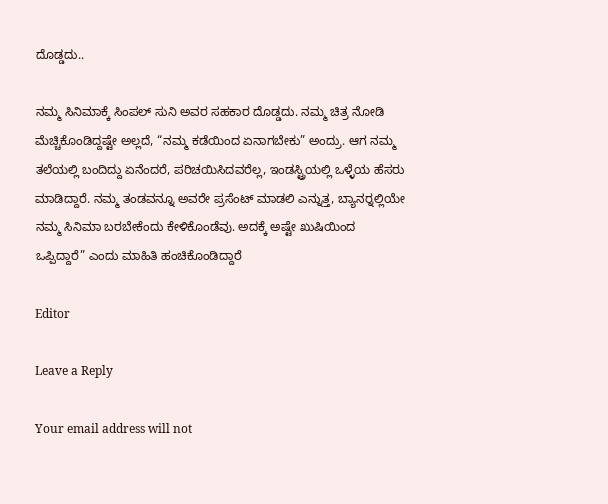ದೊಡ್ಡದು..

ನಮ್ಮ ಸಿನಿಮಾಕ್ಕೆ ಸಿಂಪಲ್ ಸುನಿ ಅವರ ಸಹಕಾರ ದೊಡ್ಡದು. ನಮ್ಮ ಚಿತ್ರ ನೋಡಿ ಮೆಚ್ಚಿಕೊಂಡಿದ್ದಷ್ಟೇ ಅಲ್ಲದೆ, “ನಮ್ಮ ಕಡೆಯಿಂದ ಏನಾಗಬೇಕು” ಅಂದ್ರು. ಆಗ ನಮ್ಮ ತಲೆಯಲ್ಲಿ ಬಂದಿದ್ದು ಏನೆಂದರೆ, ಪರಿಚಯಿಸಿದವರೆಲ್ಲ, ಇಂಡಸ್ಟ್ರಿಯಲ್ಲಿ ಒಳ್ಳೆಯ ಹೆಸರು ಮಾಡಿದ್ದಾರೆ. ನಮ್ಮ ತಂಡವನ್ನೂ ಅವರೇ ಪ್ರಸೆಂಟ್ ಮಾಡಲಿ ಎನ್ನುತ್ತ, ಬ್ಯಾನರ್‍ನಲ್ಲಿಯೇ ನಮ್ಮ ಸಿನಿಮಾ ಬರಬೇಕೆಂದು ಕೇಳಿಕೊಂಡೆವು. ಅದಕ್ಕೆ ಅಷ್ಟೇ ಖುಷಿಯಿಂದ ಒಪ್ಪಿದ್ದಾರೆ” ಎಂದು ಮಾಹಿತಿ ಹಂಚಿಕೊಂಡಿದ್ದಾರೆ

Editor

Leave a Reply

Your email address will not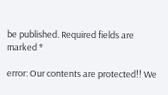be published. Required fields are marked *

error: Our contents are protected!! We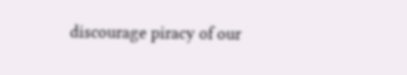discourage piracy of our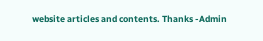website articles and contents. Thanks -Admin